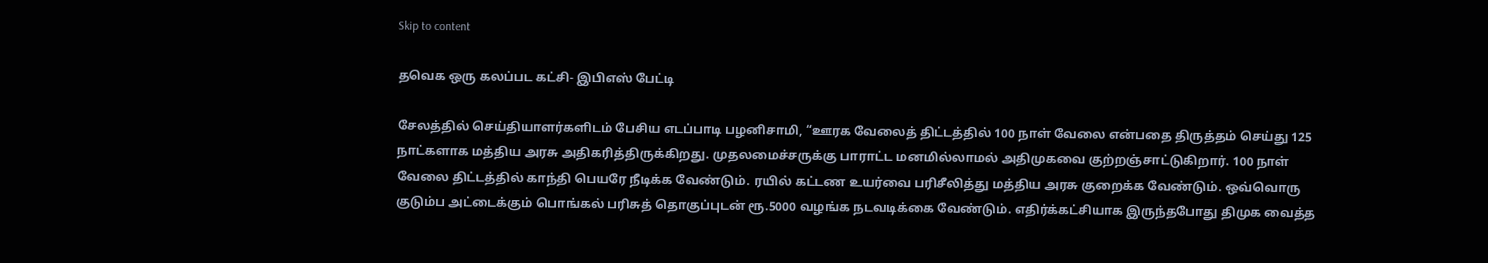Skip to content

தவெக ஒரு கலப்பட கட்சி- இபிஎஸ் பேட்டி

சேலத்தில் செய்தியாளர்களிடம் பேசிய எடப்பாடி பழனிசாமி, “ஊரக வேலைத் திட்டத்தில் 100 நாள் வேலை என்பதை திருத்தம் செய்து 125 நாட்களாக மத்திய அரசு அதிகரித்திருக்கிறது. முதலமைச்சருக்கு பாராட்ட மனமில்லாமல் அதிமுகவை குற்றஞ்சாட்டுகிறார். 100 நாள் வேலை திட்டத்தில் காந்தி பெயரே நீடிக்க வேண்டும். ரயில் கட்டண உயர்வை பரிசீலித்து மத்திய அரசு குறைக்க வேண்டும். ஒவ்வொரு குடும்ப அட்டைக்கும் பொங்கல் பரிசுத் தொகுப்புடன் ரூ.5000 வழங்க நடவடிக்கை வேண்டும். எதிர்க்கட்சியாக இருந்தபோது திமுக வைத்த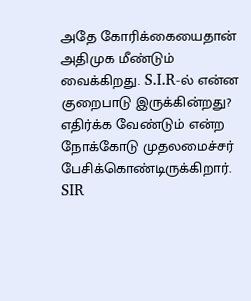அதே கோரிக்கையைதான் அதிமுக மீண்டும் வைக்கிறது. S.I.R-ல் என்ன குறைபாடு இருக்கின்றது? எதிர்க்க வேண்டும் என்ற நோக்கோடு முதலமைச்சர் பேசிக்கொண்டிருக்கிறார். SIR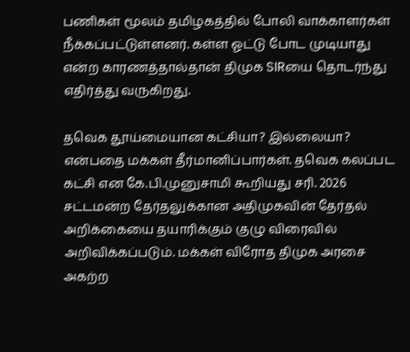பணிகள் மூலம் தமிழகத்தில் போலி வாக்காளர்கள் நீக்கப்பட்டுள்ளனர். கள்ள ஓட்டு போட முடியாது என்ற காரணத்தால்தான் திமுக SIRயை தொடர்ந்து எதிர்த்து வருகிறது.

தவெக தூய்மையான கட்சியா? இல்லையா? என்பதை மக்கள் தீர்மானிப்பார்கள். தவெக கலப்பட கட்சி என கே.பி.முனுசாமி கூறியது சரி. 2026 சட்டமன்ற தேர்தலுக்கான அதிமுகவின் தேர்தல் அறிக்கையை தயாரிக்கும் குழு விரைவில் அறிவிக்கப்படும். மக்கள் விரோத திமுக அரசை அகற்ற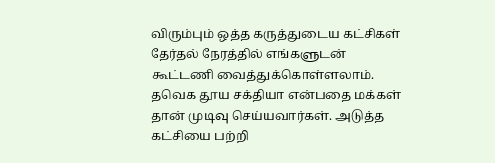விரும்பும் ஒத்த கருத்துடைய கட்சிகள் தேர்தல் நேரத்தில் எங்களுடன் கூட்டணி வைத்துக்கொள்ளலாம். தவெக தூய சக்தியா என்பதை மக்கள் தான் முடிவு செய்யவார்கள். அடுத்த கட்சியை பற்றி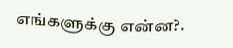எங்களுக்கு என்ன?.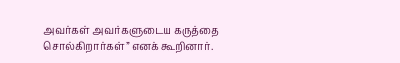அவர்கள் அவர்களுடைய கருத்தை சொல்கிறார்கள்” எனக் கூறினார்.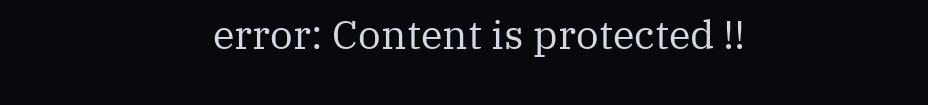error: Content is protected !!